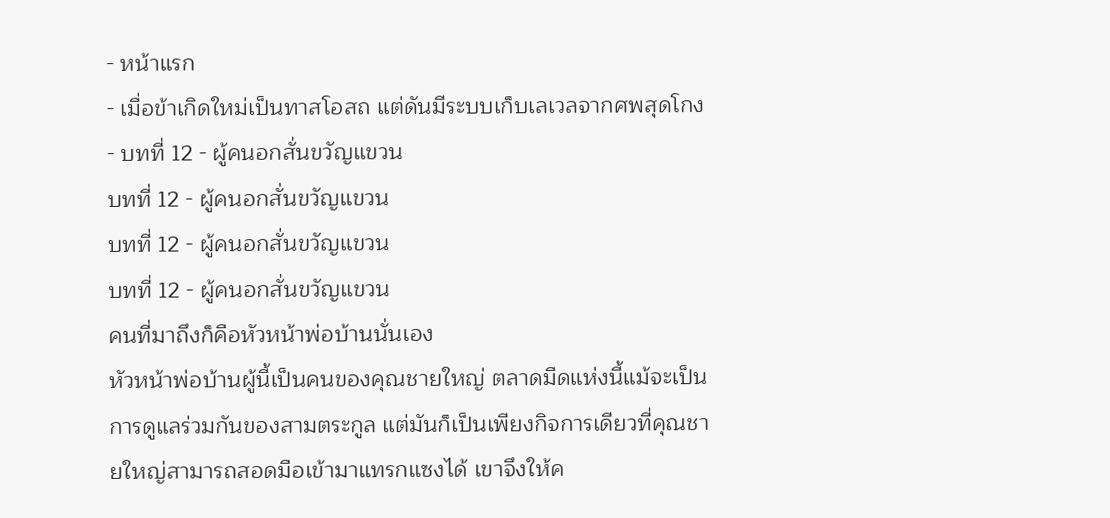- หน้าแรก
- เมื่อข้าเกิดใหม่เป็นทาสโอสถ แต่ดันมีระบบเก็บเลเวลจากศพสุดโกง
- บทที่ 12 - ผู้คนอกสั่นขวัญแขวน
บทที่ 12 - ผู้คนอกสั่นขวัญแขวน
บทที่ 12 - ผู้คนอกสั่นขวัญแขวน
บทที่ 12 - ผู้คนอกสั่นขวัญแขวน
คนที่มาถึงก็คือหัวหน้าพ่อบ้านนั่นเอง
หัวหน้าพ่อบ้านผู้นี้เป็นคนของคุณชายใหญ่ ตลาดมืดแห่งนี้แม้จะเป็นการดูแลร่วมกันของสามตระกูล แต่มันก็เป็นเพียงกิจการเดียวที่คุณชายใหญ่สามารถสอดมือเข้ามาแทรกแซงได้ เขาจึงให้ค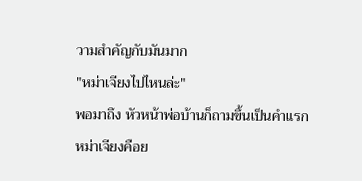วามสำคัญกับมันมาก
"หม่าเจียงไปไหนล่ะ"
พอมาถึง หัวหน้าพ่อบ้านก็ถามขึ้นเป็นคำแรก
หม่าเจียงคือย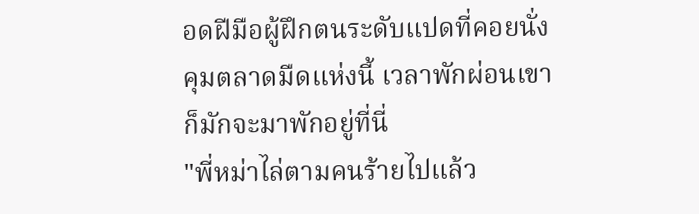อดฝีมือผู้ฝึกตนระดับแปดที่คอยนั่งคุมตลาดมืดแห่งนี้ เวลาพักผ่อนเขาก็มักจะมาพักอยู่ที่นี่
"พี่หม่าไล่ตามคนร้ายไปแล้ว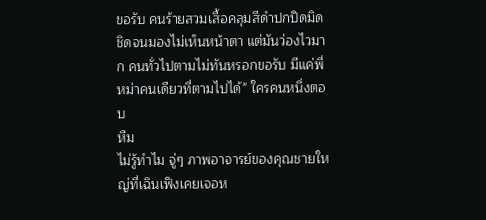ขอรับ คนร้ายสวมเสื้อคลุมสีดำปกปิดมิดชิดจนมองไม่เห็นหน้าตา แต่มันว่องไวมาก คนทั่วไปตามไม่ทันหรอกขอรับ มีแค่พี่หม่าคนเดียวที่ตามไปได้" ใครคนหนึ่งตอบ
หืม
ไม่รู้ทำไม จู่ๆ ภาพอาจารย์ของคุณชายใหญ่ที่เฉินเฟิงเคยเจอห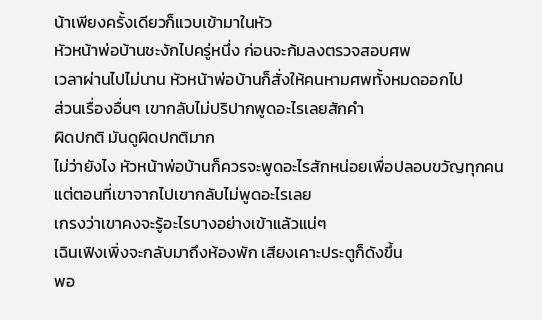น้าเพียงครั้งเดียวก็แวบเข้ามาในหัว
หัวหน้าพ่อบ้านชะงักไปครู่หนึ่ง ก่อนจะก้มลงตรวจสอบศพ
เวลาผ่านไปไม่นาน หัวหน้าพ่อบ้านก็สั่งให้คนหามศพทั้งหมดออกไป
ส่วนเรื่องอื่นๆ เขากลับไม่ปริปากพูดอะไรเลยสักคำ
ผิดปกติ มันดูผิดปกติมาก
ไม่ว่ายังไง หัวหน้าพ่อบ้านก็ควรจะพูดอะไรสักหน่อยเพื่อปลอบขวัญทุกคน แต่ตอนที่เขาจากไปเขากลับไม่พูดอะไรเลย
เกรงว่าเขาคงจะรู้อะไรบางอย่างเข้าแล้วแน่ๆ
เฉินเฟิงเพิ่งจะกลับมาถึงห้องพัก เสียงเคาะประตูก็ดังขึ้น
พอ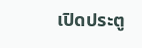เปิดประตู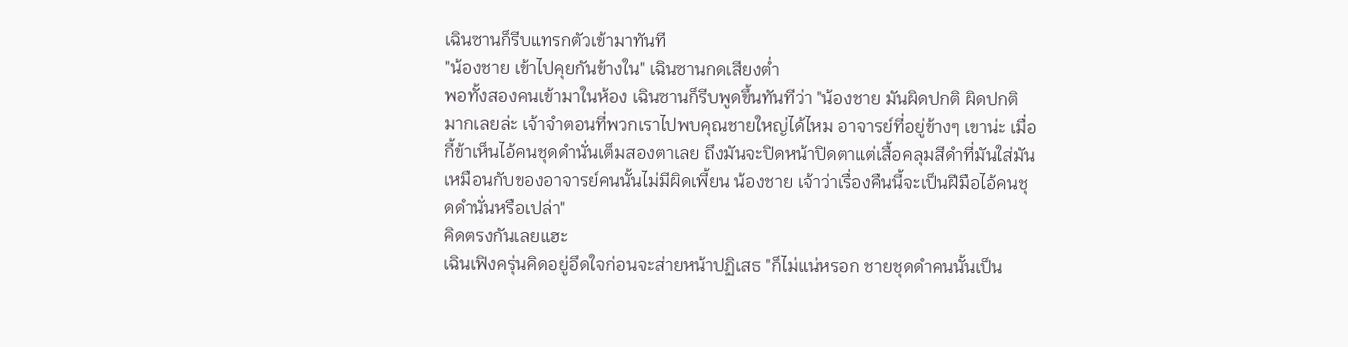เฉินซานก็รีบแทรกตัวเข้ามาทันที
"น้องชาย เข้าไปคุยกันข้างใน" เฉินซานกดเสียงต่ำ
พอทั้งสองคนเข้ามาในห้อง เฉินซานก็รีบพูดขึ้นทันทีว่า "น้องชาย มันผิดปกติ ผิดปกติมากเลยล่ะ เจ้าจำตอนที่พวกเราไปพบคุณชายใหญ่ได้ไหม อาจารย์ที่อยู่ข้างๆ เขาน่ะ เมื่อกี้ข้าเห็นไอ้คนชุดดำนั่นเต็มสองตาเลย ถึงมันจะปิดหน้าปิดตาแต่เสื้อคลุมสีดำที่มันใส่มันเหมือนกับของอาจารย์คนนั้นไม่มีผิดเพี้ยน น้องชาย เจ้าว่าเรื่องคืนนี้จะเป็นฝีมือไอ้คนชุดดำนั่นหรือเปล่า"
คิดตรงกันเลยแฮะ
เฉินเฟิงครุ่นคิดอยู่อึดใจก่อนจะส่ายหน้าปฏิเสธ "ก็ไม่แน่หรอก ชายชุดดำคนนั้นเป็น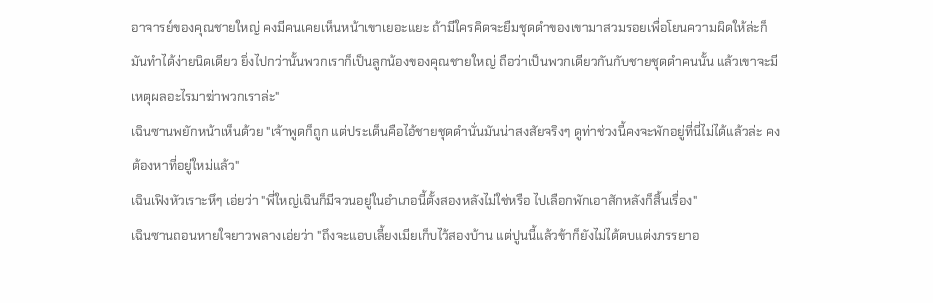อาจารย์ของคุณชายใหญ่ คงมีคนเคยเห็นหน้าเขาเยอะแยะ ถ้ามีใครคิดจะยืมชุดดำของเขามาสวมรอยเพื่อโยนความผิดให้ล่ะก็ มันทำได้ง่ายนิดเดียว ยิ่งไปกว่านั้นพวกเราก็เป็นลูกน้องของคุณชายใหญ่ ถือว่าเป็นพวกเดียวกันกับชายชุดดำคนนั้น แล้วเขาจะมีเหตุผลอะไรมาฆ่าพวกเราล่ะ"
เฉินซานพยักหน้าเห็นด้วย "เจ้าพูดก็ถูก แต่ประเด็นคือไอ้ชายชุดดำนั่นมันน่าสงสัยจริงๆ ดูท่าช่วงนี้คงจะพักอยู่ที่นี่ไม่ได้แล้วล่ะ คงต้องหาที่อยู่ใหม่แล้ว"
เฉินเฟิงหัวเราะหึๆ เอ่ยว่า "พี่ใหญ่เฉินก็มีจวนอยู่ในอำเภอนี้ตั้งสองหลังไม่ใช่หรือ ไปเลือกพักเอาสักหลังก็สิ้นเรื่อง"
เฉินซานถอนหายใจยาวพลางเอ่ยว่า "ถึงจะแอบเลี้ยงเมียเก็บไว้สองบ้าน แต่ปูนนี้แล้วข้าก็ยังไม่ได้ตบแต่งภรรยาอ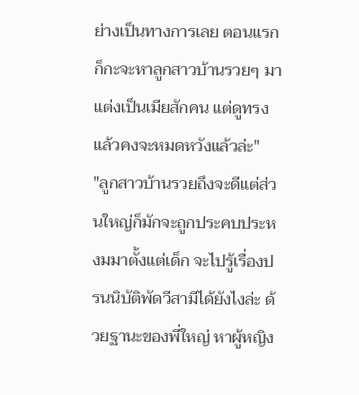ย่างเป็นทางการเลย ตอนแรกก็กะจะหาลูกสาวบ้านรวยๆ มาแต่งเป็นเมียสักคน แต่ดูทรงแล้วคงจะหมดหวังแล้วล่ะ"
"ลูกสาวบ้านรวยถึงจะดีแต่ส่วนใหญ่ก็มักจะถูกประคบประหงมมาตั้งแต่เด็ก จะไปรู้เรื่องปรนนิบัติพัดวีสามีได้ยังไงล่ะ ด้วยฐานะของพี่ใหญ่ หาผู้หญิง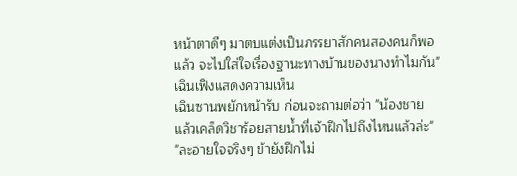หน้าตาดีๆ มาตบแต่งเป็นภรรยาสักคนสองคนก็พอแล้ว จะไปใส่ใจเรื่องฐานะทางบ้านของนางทำไมกัน" เฉินเฟิงแสดงความเห็น
เฉินซานพยักหน้ารับ ก่อนจะถามต่อว่า "น้องชาย แล้วเคล็ดวิชาร้อยสายน้ำที่เจ้าฝึกไปถึงไหนแล้วล่ะ"
"ละอายใจจริงๆ ข้ายังฝึกไม่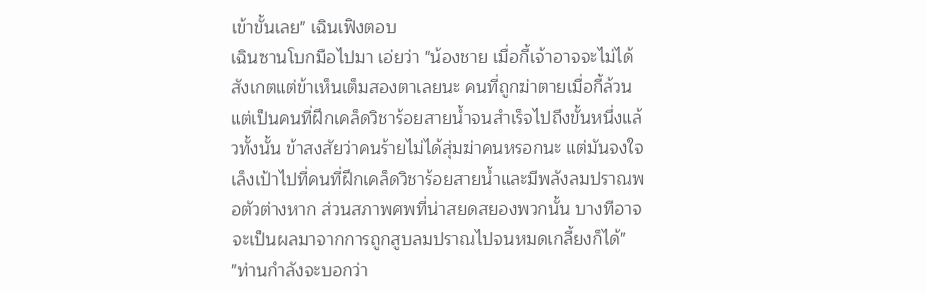เข้าขั้นเลย" เฉินเฟิงตอบ
เฉินซานโบกมือไปมา เอ่ยว่า "น้องชาย เมื่อกี้เจ้าอาจจะไม่ได้สังเกตแต่ข้าเห็นเต็มสองตาเลยนะ คนที่ถูกฆ่าตายเมื่อกี้ล้วนแต่เป็นคนที่ฝึกเคล็ดวิชาร้อยสายน้ำจนสำเร็จไปถึงขั้นหนึ่งแล้วทั้งนั้น ข้าสงสัยว่าคนร้ายไม่ได้สุ่มฆ่าคนหรอกนะ แต่มันจงใจเล็งเป้าไปที่คนที่ฝึกเคล็ดวิชาร้อยสายน้ำและมีพลังลมปราณพอตัวต่างหาก ส่วนสภาพศพที่น่าสยดสยองพวกนั้น บางทีอาจจะเป็นผลมาจากการถูกสูบลมปราณไปจนหมดเกลี้ยงก็ได้"
"ท่านกำลังจะบอกว่า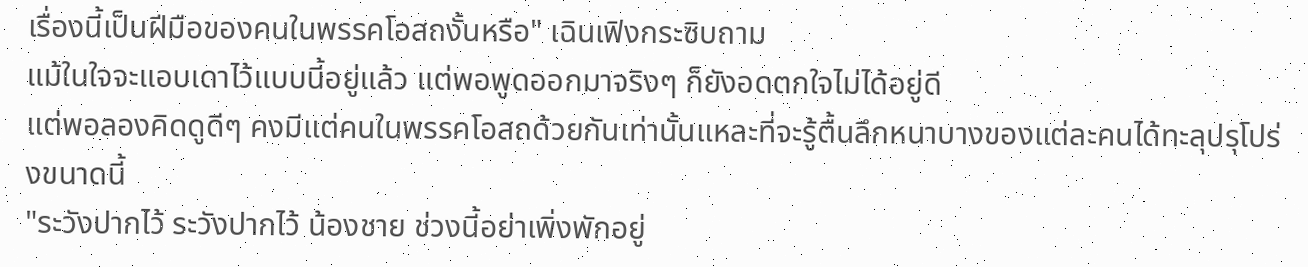เรื่องนี้เป็นฝีมือของคนในพรรคโอสถงั้นหรือ" เฉินเฟิงกระซิบถาม
แม้ในใจจะแอบเดาไว้แบบนี้อยู่แล้ว แต่พอพูดออกมาจริงๆ ก็ยังอดตกใจไม่ได้อยู่ดี
แต่พอลองคิดดูดีๆ คงมีแต่คนในพรรคโอสถด้วยกันเท่านั้นแหละที่จะรู้ตื้นลึกหนาบางของแต่ละคนได้ทะลุปรุโปร่งขนาดนี้
"ระวังปากไว้ ระวังปากไว้ น้องชาย ช่วงนี้อย่าเพิ่งพักอยู่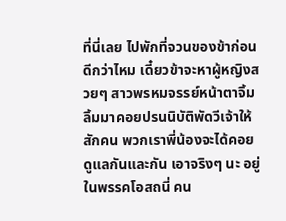ที่นี่เลย ไปพักที่จวนของข้าก่อนดีกว่าไหม เดี๋ยวข้าจะหาผู้หญิงสวยๆ สาวพรหมจรรย์หน้าตาจิ้มลิ้มมาคอยปรนนิบัติพัดวีเจ้าให้สักคน พวกเราพี่น้องจะได้คอยดูแลกันและกัน เอาจริงๆ นะ อยู่ในพรรคโอสถนี่ คน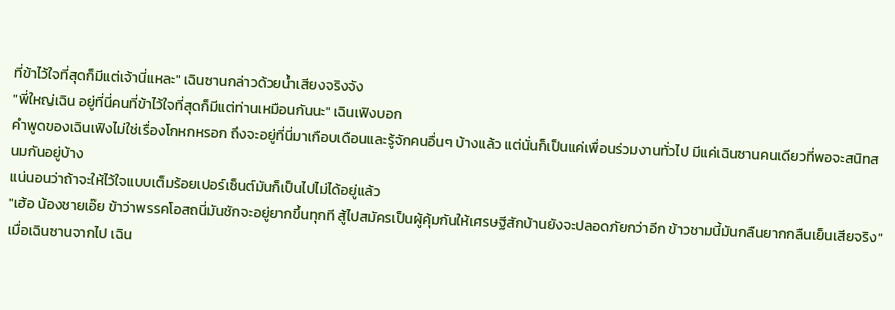ที่ข้าไว้ใจที่สุดก็มีแต่เจ้านี่แหละ" เฉินซานกล่าวด้วยน้ำเสียงจริงจัง
"พี่ใหญ่เฉิน อยู่ที่นี่คนที่ข้าไว้ใจที่สุดก็มีแต่ท่านเหมือนกันนะ" เฉินเฟิงบอก
คำพูดของเฉินเฟิงไม่ใช่เรื่องโกหกหรอก ถึงจะอยู่ที่นี่มาเกือบเดือนและรู้จักคนอื่นๆ บ้างแล้ว แต่นั่นก็เป็นแค่เพื่อนร่วมงานทั่วไป มีแค่เฉินซานคนเดียวที่พอจะสนิทสนมกันอยู่บ้าง
แน่นอนว่าถ้าจะให้ไว้ใจแบบเต็มร้อยเปอร์เซ็นต์มันก็เป็นไปไม่ได้อยู่แล้ว
"เฮ้อ น้องชายเอ๊ย ข้าว่าพรรคโอสถนี่มันชักจะอยู่ยากขึ้นทุกที สู้ไปสมัครเป็นผู้คุ้มกันให้เศรษฐีสักบ้านยังจะปลอดภัยกว่าอีก ข้าวชามนี้มันกลืนยากกลืนเย็นเสียจริง"
เมื่อเฉินซานจากไป เฉิน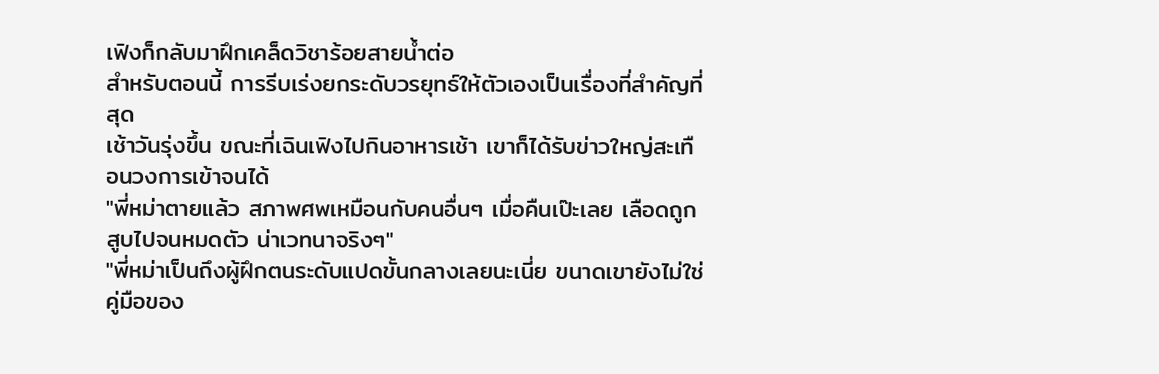เฟิงก็กลับมาฝึกเคล็ดวิชาร้อยสายน้ำต่อ
สำหรับตอนนี้ การรีบเร่งยกระดับวรยุทธ์ให้ตัวเองเป็นเรื่องที่สำคัญที่สุด
เช้าวันรุ่งขึ้น ขณะที่เฉินเฟิงไปกินอาหารเช้า เขาก็ได้รับข่าวใหญ่สะเทือนวงการเข้าจนได้
"พี่หม่าตายแล้ว สภาพศพเหมือนกับคนอื่นๆ เมื่อคืนเป๊ะเลย เลือดถูกสูบไปจนหมดตัว น่าเวทนาจริงๆ"
"พี่หม่าเป็นถึงผู้ฝึกตนระดับแปดขั้นกลางเลยนะเนี่ย ขนาดเขายังไม่ใช่คู่มือของ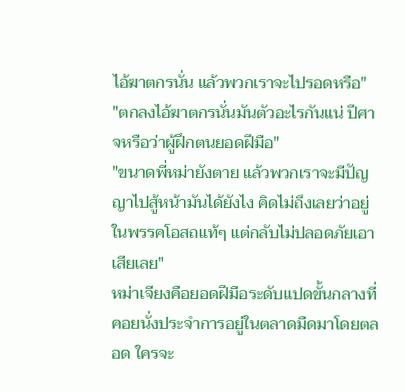ไอ้ฆาตกรนั่น แล้วพวกเราจะไปรอดหรือ"
"ตกลงไอ้ฆาตกรนั่นมันตัวอะไรกันแน่ ปีศาจหรือว่าผู้ฝึกตนยอดฝีมือ"
"ขนาดพี่หม่ายังตาย แล้วพวกเราจะมีปัญญาไปสู้หน้ามันได้ยังไง คิดไม่ถึงเลยว่าอยู่ในพรรคโอสถแท้ๆ แต่กลับไม่ปลอดภัยเอาเสียเลย"
หม่าเจียงคือยอดฝีมือระดับแปดขั้นกลางที่คอยนั่งประจำการอยู่ในตลาดมืดมาโดยตลอด ใครจะ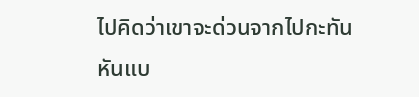ไปคิดว่าเขาจะด่วนจากไปกะทันหันแบ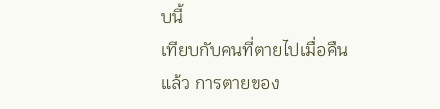บนี้
เทียบกับคนที่ตายไปเมื่อคืนแล้ว การตายของ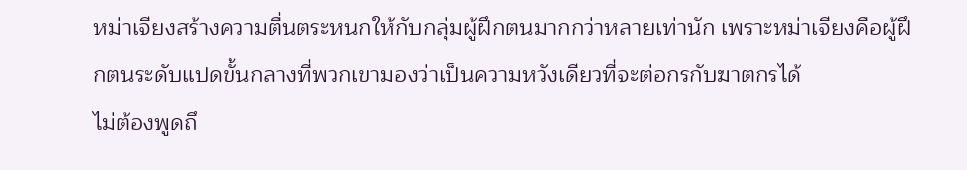หม่าเจียงสร้างความตื่นตระหนกให้กับกลุ่มผู้ฝึกตนมากกว่าหลายเท่านัก เพราะหม่าเจียงคือผู้ฝึกตนระดับแปดขั้นกลางที่พวกเขามองว่าเป็นความหวังเดียวที่จะต่อกรกับฆาตกรได้
ไม่ต้องพูดถึ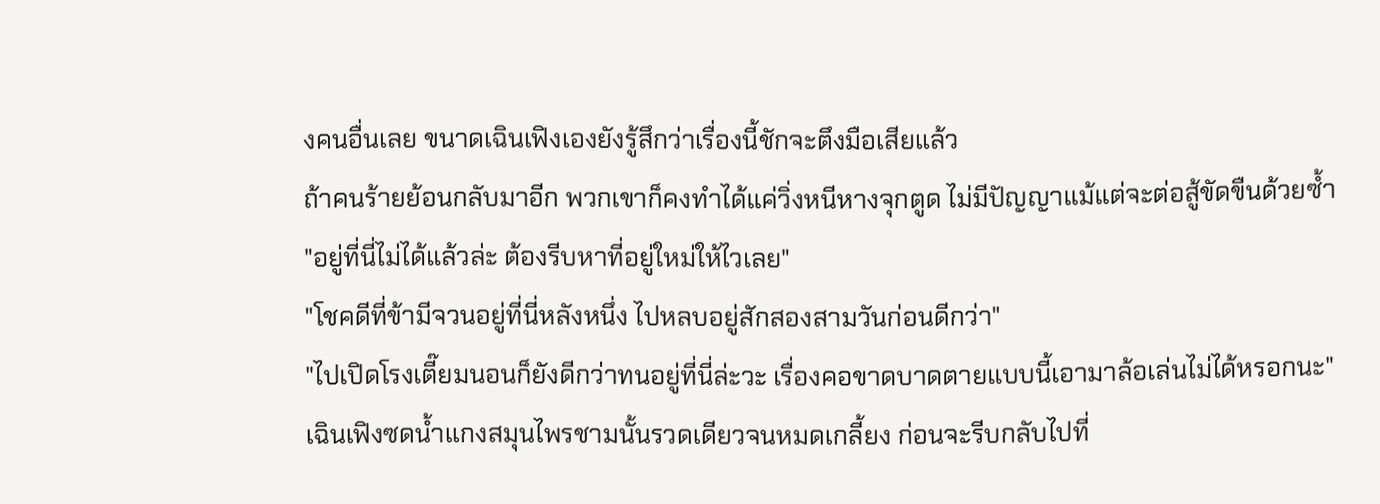งคนอื่นเลย ขนาดเฉินเฟิงเองยังรู้สึกว่าเรื่องนี้ชักจะตึงมือเสียแล้ว
ถ้าคนร้ายย้อนกลับมาอีก พวกเขาก็คงทำได้แค่วิ่งหนีหางจุกตูด ไม่มีปัญญาแม้แต่จะต่อสู้ขัดขืนด้วยซ้ำ
"อยู่ที่นี่ไม่ได้แล้วล่ะ ต้องรีบหาที่อยู่ใหม่ให้ไวเลย"
"โชคดีที่ข้ามีจวนอยู่ที่นี่หลังหนึ่ง ไปหลบอยู่สักสองสามวันก่อนดีกว่า"
"ไปเปิดโรงเตี๊ยมนอนก็ยังดีกว่าทนอยู่ที่นี่ล่ะวะ เรื่องคอขาดบาดตายแบบนี้เอามาล้อเล่นไม่ได้หรอกนะ"
เฉินเฟิงซดน้ำแกงสมุนไพรชามนั้นรวดเดียวจนหมดเกลี้ยง ก่อนจะรีบกลับไปที่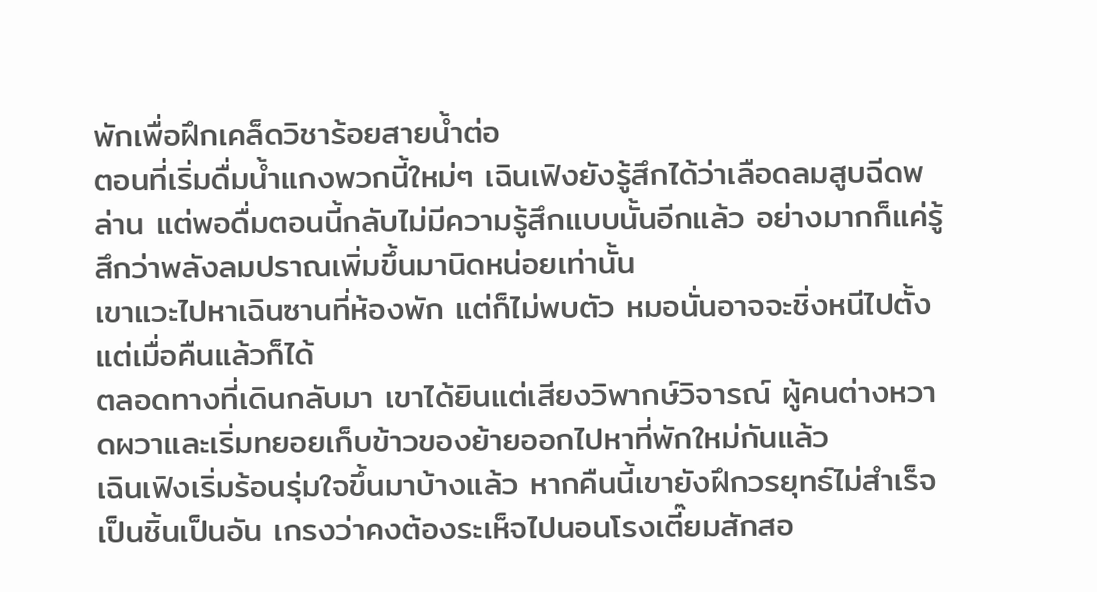พักเพื่อฝึกเคล็ดวิชาร้อยสายน้ำต่อ
ตอนที่เริ่มดื่มน้ำแกงพวกนี้ใหม่ๆ เฉินเฟิงยังรู้สึกได้ว่าเลือดลมสูบฉีดพล่าน แต่พอดื่มตอนนี้กลับไม่มีความรู้สึกแบบนั้นอีกแล้ว อย่างมากก็แค่รู้สึกว่าพลังลมปราณเพิ่มขึ้นมานิดหน่อยเท่านั้น
เขาแวะไปหาเฉินซานที่ห้องพัก แต่ก็ไม่พบตัว หมอนั่นอาจจะชิ่งหนีไปตั้งแต่เมื่อคืนแล้วก็ได้
ตลอดทางที่เดินกลับมา เขาได้ยินแต่เสียงวิพากษ์วิจารณ์ ผู้คนต่างหวาดผวาและเริ่มทยอยเก็บข้าวของย้ายออกไปหาที่พักใหม่กันแล้ว
เฉินเฟิงเริ่มร้อนรุ่มใจขึ้นมาบ้างแล้ว หากคืนนี้เขายังฝึกวรยุทธ์ไม่สำเร็จเป็นชิ้นเป็นอัน เกรงว่าคงต้องระเห็จไปนอนโรงเตี๊ยมสักสอ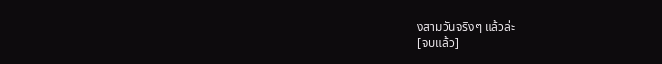งสามวันจริงๆ แล้วล่ะ
[จบแล้ว]